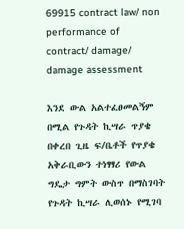69915 contract law/ non performance of contract/ damage/ damage assessment

እንደ ውል አልተፈፀመልኝም በሚል የጉዳት ኪሣራ ጥያቄ በቀረበ ጊዜ ፍ/ቤቶች የጥያቄ አቅራቢውን ተነፃፃሪ የውል ግዴታ ግምት ውስጥ በማስገባት የጉዳት ኪሣራ ሊወሰኑ የሚገባ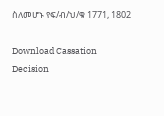ስለመሆኑ የፍ/ብ/ህ/ቁ 1771, 1802

Download Cassation Decision